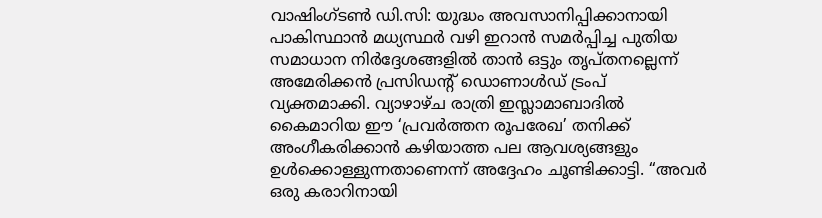വാഷിംഗ്ടൺ ഡി.സി: യുദ്ധം അവസാനിപ്പിക്കാനായി പാകിസ്ഥാൻ മധ്യസ്ഥർ വഴി ഇറാൻ സമർപ്പിച്ച പുതിയ സമാധാന നിർദ്ദേശങ്ങളിൽ താൻ ഒട്ടും തൃപ്തനല്ലെന്ന് അമേരിക്കൻ പ്രസിഡന്റ് ഡൊണാൾഡ് ട്രംപ് വ്യക്തമാക്കി. വ്യാഴാഴ്ച രാത്രി ഇസ്ലാമാബാദിൽ കൈമാറിയ ഈ ‘പ്രവർത്തന രൂപരേഖ’ തനിക്ക് അംഗീകരിക്കാൻ കഴിയാത്ത പല ആവശ്യങ്ങളും ഉൾക്കൊള്ളുന്നതാണെന്ന് അദ്ദേഹം ചൂണ്ടിക്കാട്ടി. “അവർ ഒരു കരാറിനായി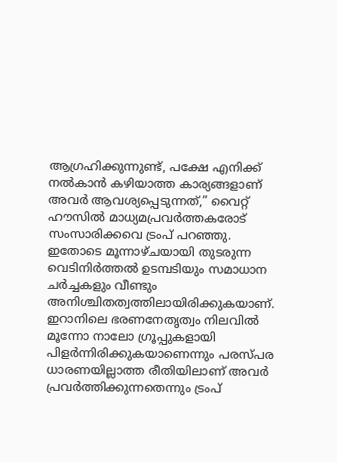ആഗ്രഹിക്കുന്നുണ്ട്, പക്ഷേ എനിക്ക് നൽകാൻ കഴിയാത്ത കാര്യങ്ങളാണ് അവർ ആവശ്യപ്പെടുന്നത്,” വൈറ്റ് ഹൗസിൽ മാധ്യമപ്രവർത്തകരോട് സംസാരിക്കവെ ട്രംപ് പറഞ്ഞു. ഇതോടെ മൂന്നാഴ്ചയായി തുടരുന്ന വെടിനിർത്തൽ ഉടമ്പടിയും സമാധാന ചർച്ചകളും വീണ്ടും അനിശ്ചിതത്വത്തിലായിരിക്കുകയാണ്.
ഇറാനിലെ ഭരണനേതൃത്വം നിലവിൽ മൂന്നോ നാലോ ഗ്രൂപ്പുകളായി പിളർന്നിരിക്കുകയാണെന്നും പരസ്പര ധാരണയില്ലാത്ത രീതിയിലാണ് അവർ പ്രവർത്തിക്കുന്നതെന്നും ട്രംപ്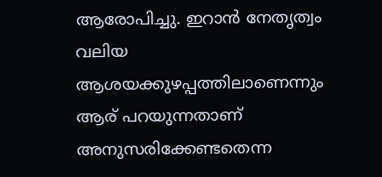ആരോപിച്ചു. ഇറാൻ നേതൃത്വം വലിയ ആശയക്കുഴപ്പത്തിലാണെന്നും ആര് പറയുന്നതാണ് അനുസരിക്കേണ്ടതെന്ന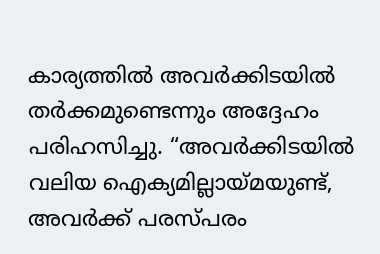കാര്യത്തിൽ അവർക്കിടയിൽ തർക്കമുണ്ടെന്നും അദ്ദേഹം പരിഹസിച്ചു. “അവർക്കിടയിൽ വലിയ ഐക്യമില്ലായ്മയുണ്ട്, അവർക്ക് പരസ്പരം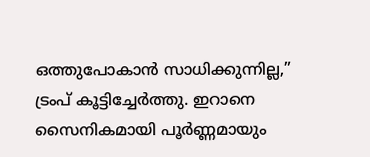ഒത്തുപോകാൻ സാധിക്കുന്നില്ല,” ട്രംപ് കൂട്ടിച്ചേർത്തു. ഇറാനെ സൈനികമായി പൂർണ്ണമായും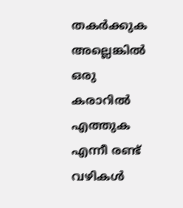തകർക്കുക അല്ലെങ്കിൽ ഒരു കരാറിൽ എത്തുക എന്നീ രണ്ട് വഴികൾ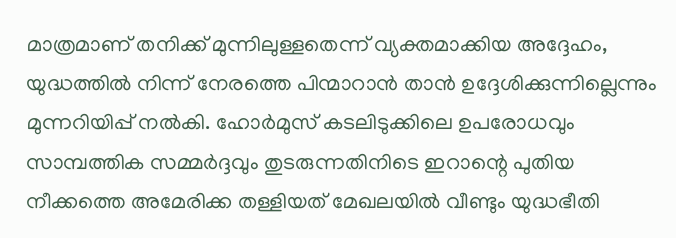മാത്രമാണ് തനിക്ക് മുന്നിലുള്ളതെന്ന് വ്യക്തമാക്കിയ അദ്ദേഹം, യുദ്ധത്തിൽ നിന്ന് നേരത്തെ പിന്മാറാൻ താൻ ഉദ്ദേശിക്കുന്നില്ലെന്നും മുന്നറിയിപ്പ് നൽകി. ഹോർമുസ് കടലിടുക്കിലെ ഉപരോധവും സാമ്പത്തിക സമ്മർദ്ദവും തുടരുന്നതിനിടെ ഇറാന്റെ പുതിയ നീക്കത്തെ അമേരിക്ക തള്ളിയത് മേഖലയിൽ വീണ്ടും യുദ്ധഭീതി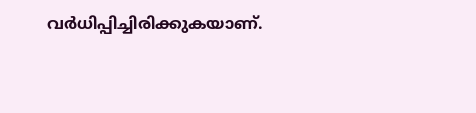വർധിപ്പിച്ചിരിക്കുകയാണ്.